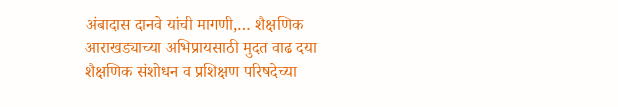अंबादास दानवे यांची मागणी,… शैक्षणिक आराखड्याच्या अभिप्रायसाठी मुदत वाढ दया शैक्षणिक संशोधन व प्रशिक्षण परिषदेच्या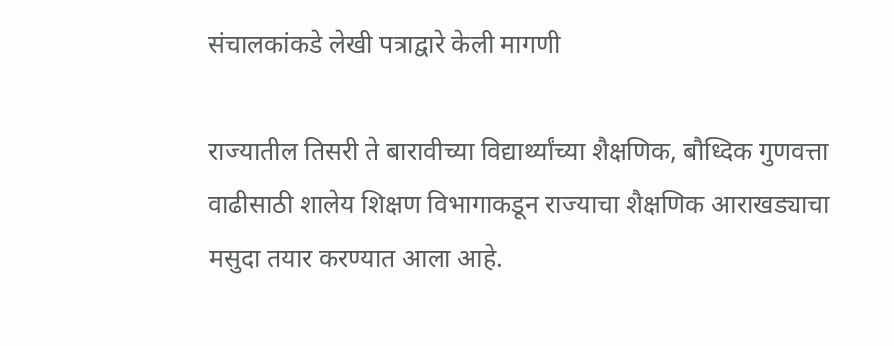संचालकांकडे लेखी पत्राद्वारे केली मागणी

राज्यातील तिसरी ते बारावीच्या विद्यार्थ्यांच्या शैक्षणिक, बौध्दिक गुणवत्ता वाढीसाठी शालेय शिक्षण विभागाकडून राज्याचा शैक्षणिक आराखड्याचा मसुदा तयार करण्यात आला आहे.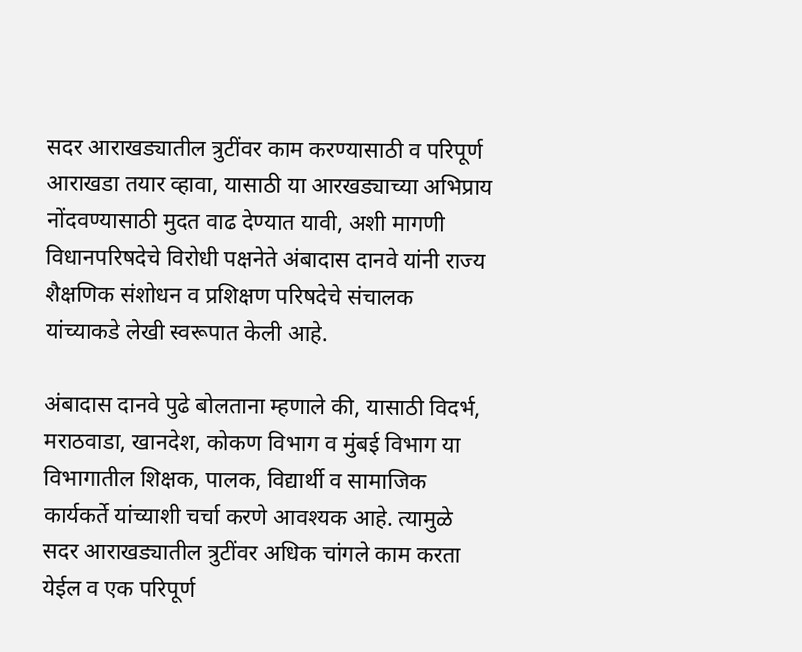सदर आराखड्यातील त्रुटींवर काम करण्यासाठी व परिपूर्ण आराखडा तयार व्हावा, यासाठी या आरखड्याच्या अभिप्राय नोंदवण्यासाठी मुदत वाढ देण्यात यावी, अशी मागणी विधानपरिषदेचे विरोधी पक्षनेते अंबादास दानवे यांनी राज्य शैक्षणिक संशोधन व प्रशिक्षण परिषदेचे संचालक यांच्याकडे लेखी स्वरूपात केली आहे.

अंबादास दानवे पुढे बोलताना म्हणाले की, यासाठी विदर्भ, मराठवाडा, खानदेश, कोकण विभाग व मुंबई विभाग या विभागातील शिक्षक, पालक, विद्यार्थी व सामाजिक कार्यकर्ते यांच्याशी चर्चा करणे आवश्यक आहे. त्यामुळे सदर आराखड्यातील त्रुटींवर अधिक चांगले काम करता येईल व एक परिपूर्ण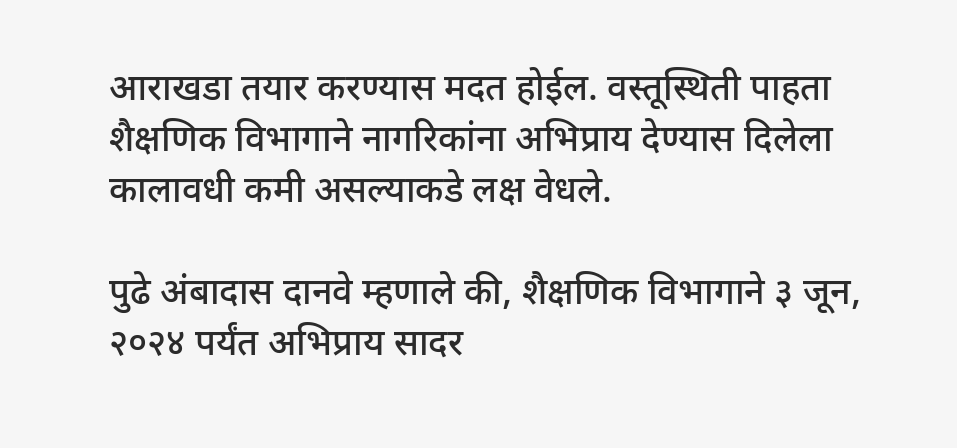आराखडा तयार करण्यास मदत होईल. वस्तूस्थिती पाहता शैक्षणिक विभागाने नागरिकांना अभिप्राय देण्यास दिलेला कालावधी कमी असल्याकडे लक्ष वेधले.

पुढे अंबादास दानवे म्हणाले की, शैक्षणिक विभागाने ३ जून, २०२४ पर्यंत अभिप्राय सादर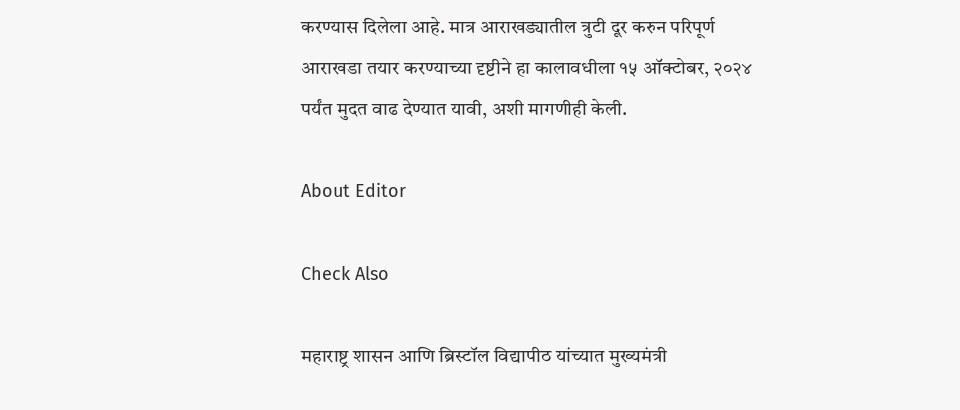करण्यास दिलेला आहे. मात्र आराखड्यातील त्रुटी दूर करुन परिपूर्ण आराखडा तयार करण्याच्या दृष्टीने हा कालावधीला १५ ऑक्टोबर, २०२४ पर्यंत मुदत वाढ देण्यात यावी, अशी मागणीही केली.

About Editor

Check Also

महाराष्ट्र शासन आणि ब्रिस्टॉल विद्यापीठ यांच्यात मुख्यमंत्री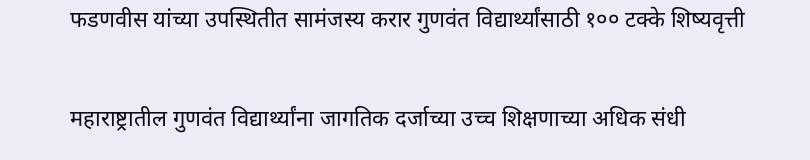फडणवीस यांच्या उपस्थितीत सामंजस्य करार गुणवंत विद्यार्थ्यांसाठी १०० टक्के शिष्यवृत्ती

महाराष्ट्रातील गुणवंत विद्यार्थ्यांना जागतिक दर्जाच्या उच्च शिक्षणाच्या अधिक संधी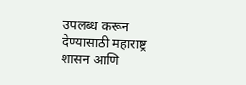उपलब्ध करून देण्यासाठी महाराष्ट्र शासन आणि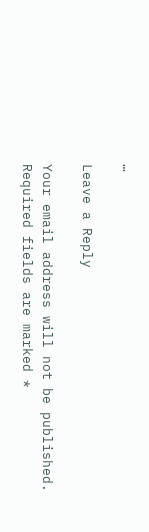…

Leave a Reply

Your email address will not be published. Required fields are marked *